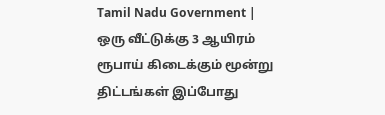Tamil Nadu Government | ஒரு வீட்டுக்கு 3 ஆயிரம் ரூபாய் கிடைக்கும் மூன்று திட்டங்கள் இப்போது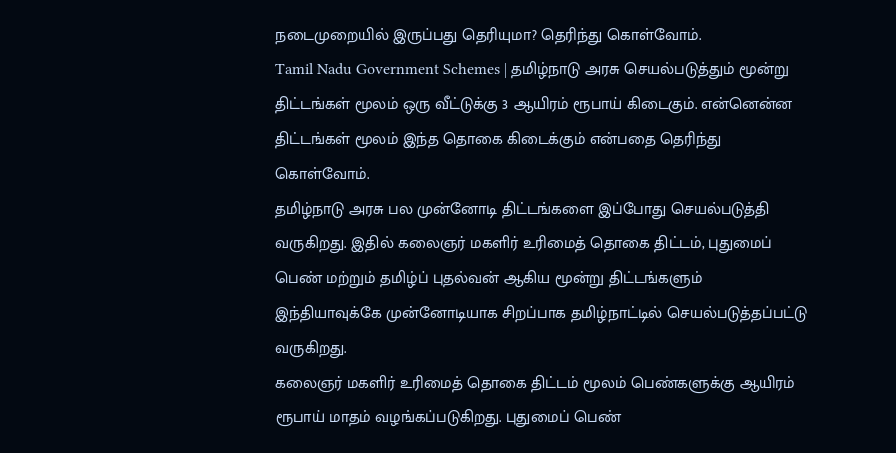நடைமுறையில் இருப்பது தெரியுமா? தெரிந்து கொள்வோம்.
Tamil Nadu Government Schemes | தமிழ்நாடு அரசு செயல்படுத்தும் மூன்று திட்டங்கள் மூலம் ஒரு வீட்டுக்கு 3 ஆயிரம் ரூபாய் கிடைகும். என்னென்ன திட்டங்கள் மூலம் இந்த தொகை கிடைக்கும் என்பதை தெரிந்து கொள்வோம்.
தமிழ்நாடு அரசு பல முன்னோடி திட்டங்களை இப்போது செயல்படுத்தி வருகிறது. இதில் கலைஞர் மகளிர் உரிமைத் தொகை திட்டம், புதுமைப் பெண் மற்றும் தமிழ்ப் புதல்வன் ஆகிய மூன்று திட்டங்களும் இந்தியாவுக்கே முன்னோடியாக சிறப்பாக தமிழ்நாட்டில் செயல்படுத்தப்பட்டு வருகிறது.
கலைஞர் மகளிர் உரிமைத் தொகை திட்டம் மூலம் பெண்களுக்கு ஆயிரம் ரூபாய் மாதம் வழங்கப்படுகிறது. புதுமைப் பெண்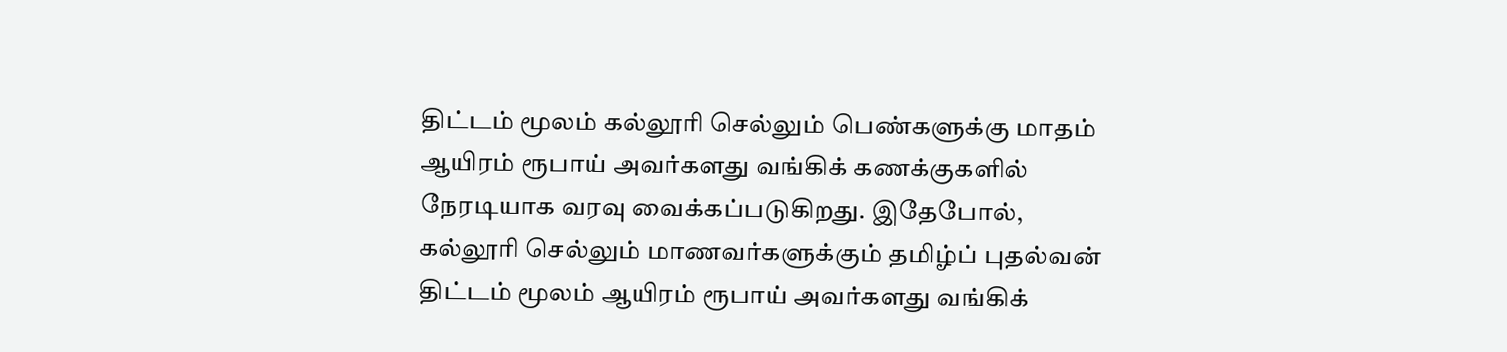திட்டம் மூலம் கல்லூரி செல்லும் பெண்களுக்கு மாதம் ஆயிரம் ரூபாய் அவர்களது வங்கிக் கணக்குகளில் நேரடியாக வரவு வைக்கப்படுகிறது. இதேபோல், கல்லூரி செல்லும் மாணவர்களுக்கும் தமிழ்ப் புதல்வன் திட்டம் மூலம் ஆயிரம் ரூபாய் அவர்களது வங்கிக்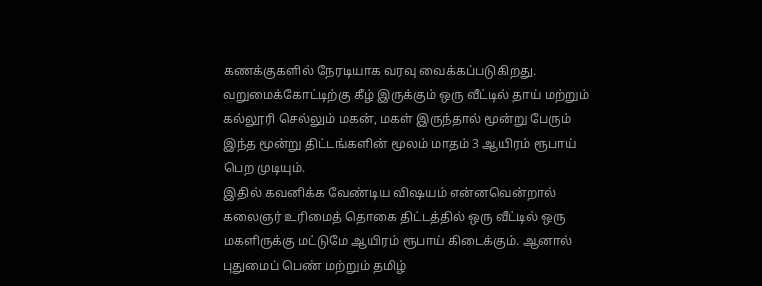கணக்குகளில் நேரடியாக வரவு வைக்கப்படுகிறது.
வறுமைக்கோட்டிற்கு கீழ் இருக்கும் ஒரு வீட்டில் தாய் மற்றும் கல்லூரி செல்லும் மகன், மகள் இருந்தால் மூன்று பேரும் இந்த மூன்று திட்டங்களின் மூலம் மாதம் 3 ஆயிரம் ரூபாய் பெற முடியும்.
இதில் கவனிக்க வேண்டிய விஷயம் என்னவென்றால் கலைஞர் உரிமைத் தொகை திட்டத்தில் ஒரு வீட்டில் ஒரு மகளிருக்கு மட்டுமே ஆயிரம் ரூபாய் கிடைக்கும். ஆனால் புதுமைப் பெண் மற்றும் தமிழ்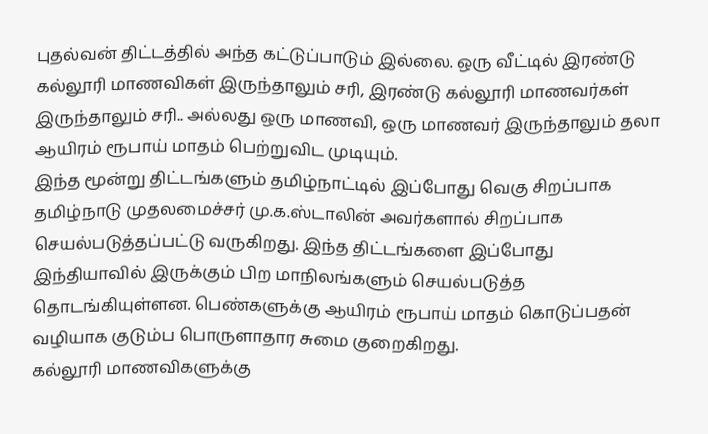புதல்வன் திட்டத்தில் அந்த கட்டுப்பாடும் இல்லை. ஒரு வீட்டில் இரண்டு கல்லூரி மாணவிகள் இருந்தாலும் சரி, இரண்டு கல்லூரி மாணவர்கள் இருந்தாலும் சரி.. அல்லது ஒரு மாணவி, ஒரு மாணவர் இருந்தாலும் தலா ஆயிரம் ரூபாய் மாதம் பெற்றுவிட முடியும்.
இந்த மூன்று திட்டங்களும் தமிழ்நாட்டில் இப்போது வெகு சிறப்பாக தமிழ்நாடு முதலமைச்சர் மு.க.ஸ்டாலின் அவர்களால் சிறப்பாக செயல்படுத்தப்பட்டு வருகிறது. இந்த திட்டங்களை இப்போது இந்தியாவில் இருக்கும் பிற மாநிலங்களும் செயல்படுத்த தொடங்கியுள்ளன. பெண்களுக்கு ஆயிரம் ரூபாய் மாதம் கொடுப்பதன் வழியாக குடும்ப பொருளாதார சுமை குறைகிறது.
கல்லூரி மாணவிகளுக்கு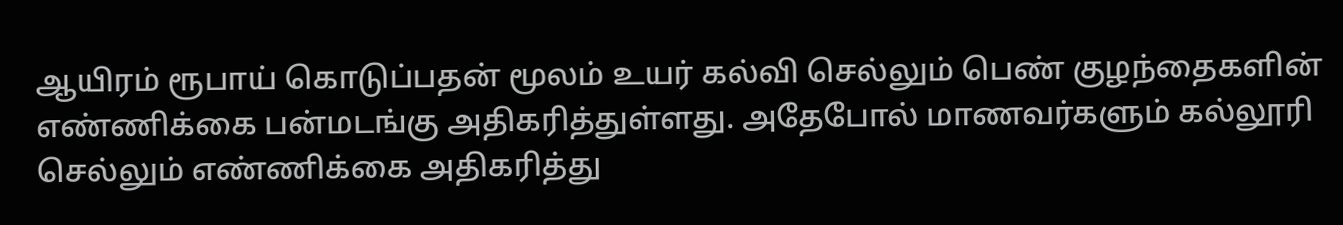ஆயிரம் ரூபாய் கொடுப்பதன் மூலம் உயர் கல்வி செல்லும் பெண் குழந்தைகளின் எண்ணிக்கை பன்மடங்கு அதிகரித்துள்ளது. அதேபோல் மாணவர்களும் கல்லூரி செல்லும் எண்ணிக்கை அதிகரித்து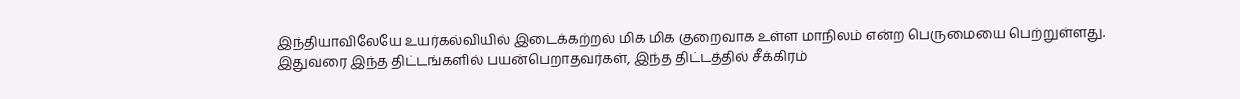இந்தியாவிலேயே உயர்கல்வியில் இடைக்கற்றல் மிக மிக குறைவாக உள்ள மாநிலம் என்ற பெருமையை பெற்றுள்ளது.
இதுவரை இந்த திட்டங்களில் பயன்பெறாதவர்கள், இந்த திட்டத்தில் சீக்கிரம்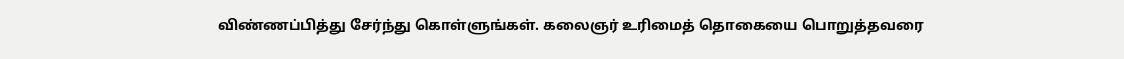விண்ணப்பித்து சேர்ந்து கொள்ளுங்கள். கலைஞர் உரிமைத் தொகையை பொறுத்தவரை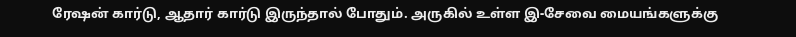ரேஷன் கார்டு, ஆதார் கார்டு இருந்தால் போதும். அருகில் உள்ள இ-சேவை மையங்களுக்கு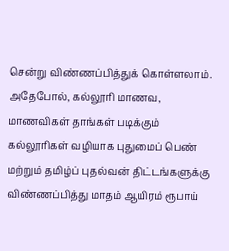சென்று விண்ணப்பித்துக் கொள்ளலாம்.
அதேபோல், கல்லூரி மாணவ, மாணவிகள் தாங்கள் படிக்கும் கல்லூரிகள் வழியாக புதுமைப் பெண் மற்றும் தமிழ்ப் புதல்வன் திட்டங்களுக்கு விண்ணப்பித்து மாதம் ஆயிரம் ரூபாய்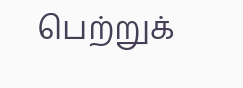பெற்றுக்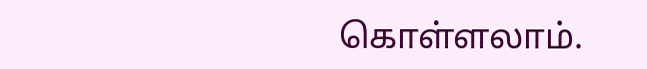கொள்ளலாம்.